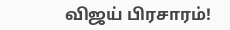விஜய் பிரசாரம்!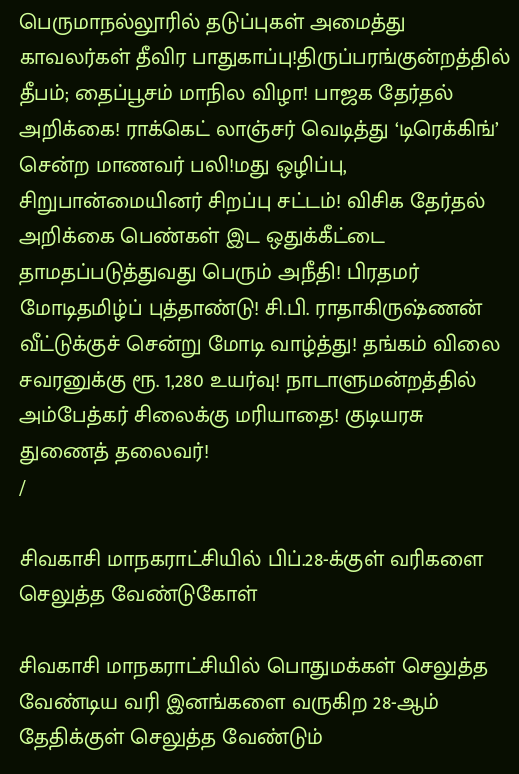பெருமாநல்லூரில் தடுப்புகள் அமைத்து காவலர்கள் தீவிர பாதுகாப்பு!திருப்பரங்குன்றத்தில் தீபம்; தைப்பூசம் மாநில விழா! பாஜக தேர்தல் அறிக்கை! ராக்கெட் லாஞ்சர் வெடித்து ‘டிரெக்கிங்’ சென்ற மாணவர் பலி!மது ஒழிப்பு, சிறுபான்மையினர் சிறப்பு சட்டம்! விசிக தேர்தல் அறிக்கை பெண்கள் இட ஒதுக்கீட்டை தாமதப்படுத்துவது பெரும் அநீதி! பிரதமர் மோடிதமிழ்ப் புத்தாண்டு! சி.பி. ராதாகிருஷ்ணன் வீட்டுக்குச் சென்று மோடி வாழ்த்து! தங்கம் விலை சவரனுக்கு ரூ. 1,280 உயர்வு! நாடாளுமன்றத்தில் அம்பேத்கர் சிலைக்கு மரியாதை! குடியரசு துணைத் தலைவர்!
/

சிவகாசி மாநகராட்சியில் பிப்.28-க்குள் வரிகளை செலுத்த வேண்டுகோள்

சிவகாசி மாநகராட்சியில் பொதுமக்கள் செலுத்த வேண்டிய வரி இனங்களை வருகிற 28-ஆம் தேதிக்குள் செலுத்த வேண்டும்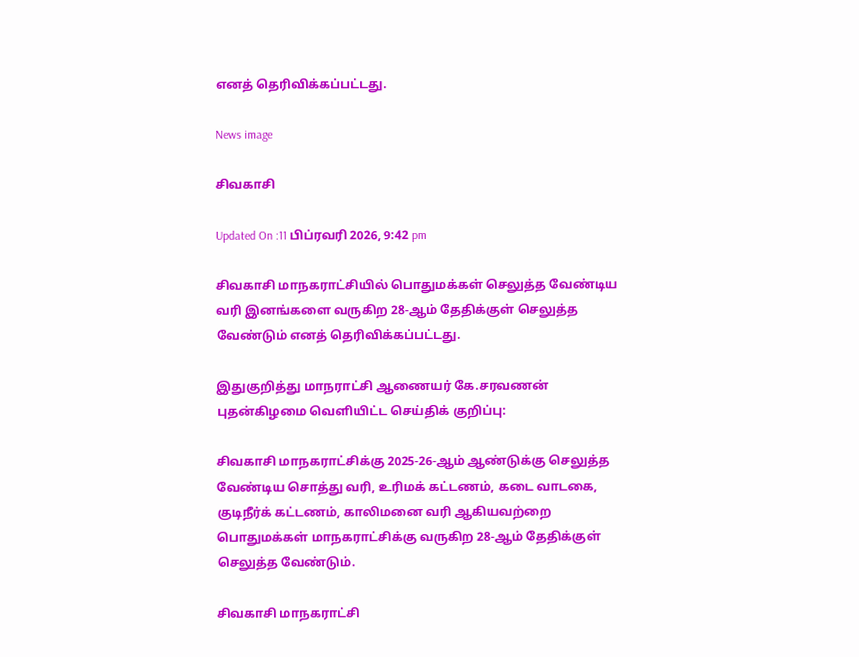எனத் தெரிவிக்கப்பட்டது.

News image

சிவகாசி

Updated On :11 பிப்ரவரி 2026, 9:42 pm

சிவகாசி மாநகராட்சியில் பொதுமக்கள் செலுத்த வேண்டிய வரி இனங்களை வருகிற 28-ஆம் தேதிக்குள் செலுத்த வேண்டும் எனத் தெரிவிக்கப்பட்டது.

இதுகுறித்து மாநராட்சி ஆணையர் கே.சரவணன் புதன்கிழமை வெளியிட்ட செய்திக் குறிப்பு:

சிவகாசி மாநகராட்சிக்கு 2025-26-ஆம் ஆண்டுக்கு செலுத்த வேண்டிய சொத்து வரி, உரிமக் கட்டணம், கடை வாடகை, குடிநீர்க் கட்டணம், காலிமனை வரி ஆகியவற்றை பொதுமக்கள் மாநகராட்சிக்கு வருகிற 28-ஆம் தேதிக்குள் செலுத்த வேண்டும்.

சிவகாசி மாநகராட்சி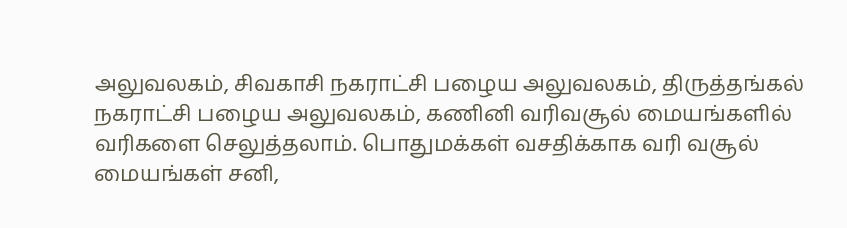அலுவலகம், சிவகாசி நகராட்சி பழைய அலுவலகம், திருத்தங்கல் நகராட்சி பழைய அலுவலகம், கணினி வரிவசூல் மையங்களில் வரிகளை செலுத்தலாம். பொதுமக்கள் வசதிக்காக வரி வசூல் மையங்கள் சனி,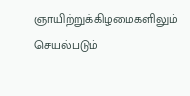ஞாயிற்றுக்கிழமைகளிலும் செயல்படும்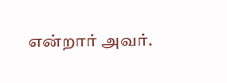என்றார் அவர்.